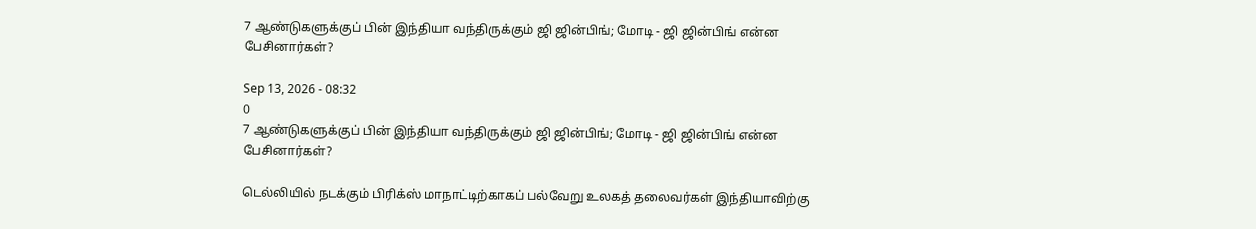7 ஆண்டுகளுக்குப் பின் இந்தியா வந்திருக்கும் ஜி ஜின்பிங்; மோடி - ஜி ஜின்பிங் என்ன பேசினார்கள்?

Sep 13, 2026 - 08:32
0
7 ஆண்டுகளுக்குப் பின் இந்தியா வந்திருக்கும் ஜி ஜின்பிங்; மோடி - ஜி ஜின்பிங் என்ன பேசினார்கள்?

டெல்லியில் நடக்கும் பிரிக்ஸ் மாநாட்டிற்காகப் பல்வேறு உலகத் தலைவர்கள் இந்தியாவிற்கு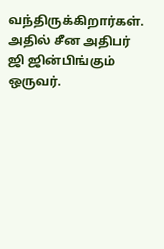வந்திருக்கிறார்கள். அதில் சீன அதிபர் ஜி ஜின்பிங்கும் ஒருவர்.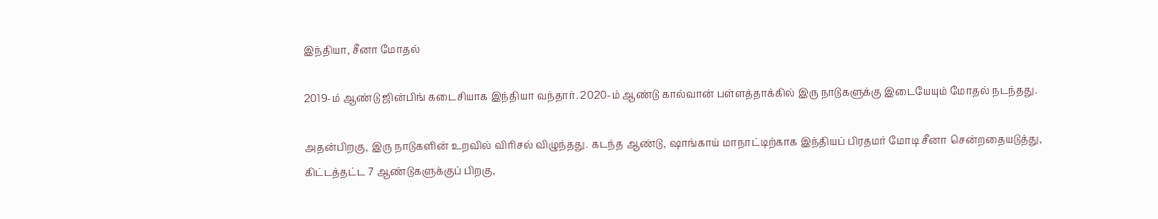இந்தியா, சீனா மோதல்

2019-ம் ஆண்டு ஜின்பிங் கடைசியாக இந்தியா வந்தார். 2020-ம் ஆண்டு கால்வான் பள்ளத்தாக்கில் இரு நாடுகளுக்கு இடையேயும் மோதல் நடந்தது.

அதன்பிறகு, இரு நாடுகளின் உறவில் விரிசல் விழுந்தது. கடந்த ஆண்டு, ஷாங்காய் மாநாட்டிற்காக இந்தியப் பிரதமர் மோடி சீனா சென்றதையடுத்து, கிட்டத்தட்ட 7 ஆண்டுகளுக்குப் பிறகு,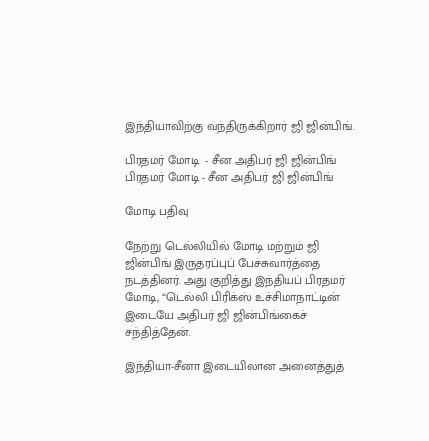இந்தியாவிற்கு வந்திருக்கிறார் ஜி ஜின்பிங்.

பிரதமர் மோடி  - சீன அதிபர் ஜி ஜின்பிங்
பிரதமர் மோடி - சீன அதிபர் ஜி ஜின்பிங்

மோடி பதிவு

நேற்று டெல்லியில் மோடி மற்றும் ஜி ஜின்பிங் இருதரப்புப் பேச்சுவார்த்தை நடத்தினர். அது குறித்து இந்தியப் பிரதமர் மோடி, “டெல்லி பிரிக்ஸ் உச்சிமாநாட்டின் இடையே அதிபர் ஜி ஜின்பிங்கைச் சந்தித்தேன்.

இந்தியா-சீனா இடையிலான அனைத்துத்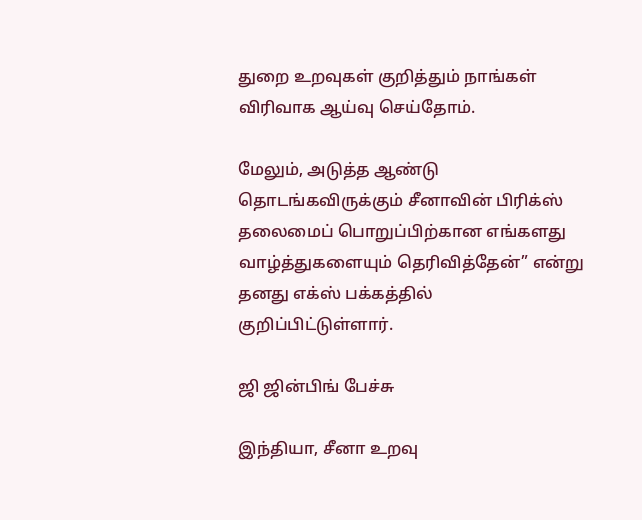துறை உறவுகள் குறித்தும் நாங்கள் விரிவாக ஆய்வு செய்தோம்.

மேலும், அடுத்த ஆண்டு தொடங்கவிருக்கும் சீனாவின் பிரிக்ஸ் தலைமைப் பொறுப்பிற்கான எங்களது வாழ்த்துகளையும் தெரிவித்தேன்” என்று தனது எக்ஸ் பக்கத்தில் குறிப்பிட்டுள்ளார்.

ஜி ஜின்பிங் பேச்சு

இந்தியா, சீனா உறவு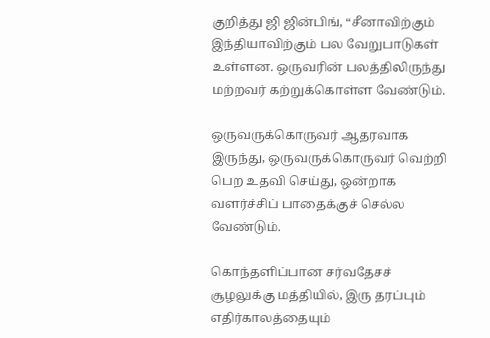குறித்து ஜி ஜின்பிங், “சீனாவிற்கும் இந்தியாவிற்கும் பல வேறுபாடுகள் உள்ளன. ஒருவரின் பலத்திலிருந்து மற்றவர் கற்றுக்கொள்ள வேண்டும்.

ஒருவருக்கொருவர் ஆதரவாக இருந்து, ஒருவருக்கொருவர் வெற்றி பெற உதவி செய்து, ஒன்றாக வளர்ச்சிப் பாதைக்குச் செல்ல வேண்டும்.

கொந்தளிப்பான சர்வதேசச் சூழலுக்கு மத்தியில், இரு தரப்பும் எதிர்காலத்தையும்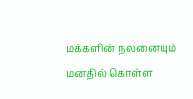மக்களின் நலனையும் மனதில் கொள்ள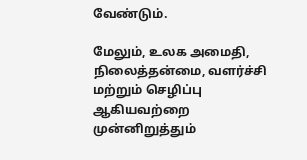வேண்டும்.

மேலும், உலக அமைதி, நிலைத்தன்மை, வளர்ச்சி மற்றும் செழிப்பு ஆகியவற்றை முன்னிறுத்தும்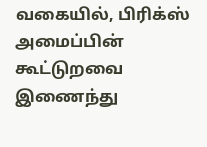வகையில், பிரிக்ஸ் அமைப்பின் கூட்டுறவை இணைந்து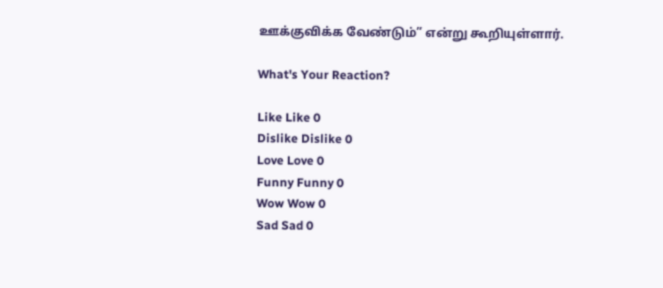ஊக்குவிக்க வேண்டும்” என்று கூறியுள்ளார்.

What's Your Reaction?

Like Like 0
Dislike Dislike 0
Love Love 0
Funny Funny 0
Wow Wow 0
Sad Sad 0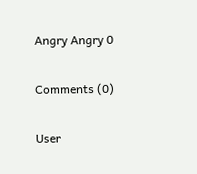Angry Angry 0

Comments (0)

User